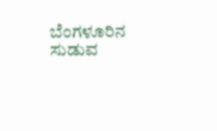ಬೆಂಗಳೂರಿನ ಸುಡುವ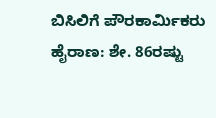ಬಿಸಿಲಿಗೆ ಪೌರಕಾರ್ಮಿಕರು ಹೈರಾಣ: ಶೇ. 86ರಷ್ಟು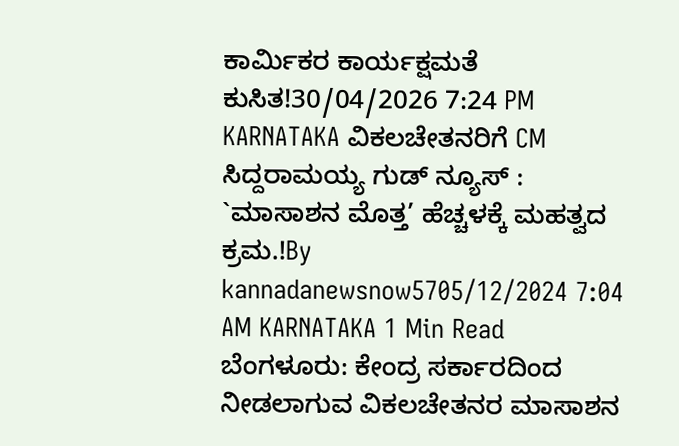ಕಾರ್ಮಿಕರ ಕಾರ್ಯಕ್ಷಮತೆ ಕುಸಿತ!30/04/2026 7:24 PM
KARNATAKA ವಿಕಲಚೇತನರಿಗೆ CM ಸಿದ್ದರಾಮಯ್ಯ ಗುಡ್ ನ್ಯೂಸ್ : `ಮಾಸಾಶನ ಮೊತ್ತ’ ಹೆಚ್ಚಳಕ್ಕೆ ಮಹತ್ವದ ಕ್ರಮ.!By kannadanewsnow5705/12/2024 7:04 AM KARNATAKA 1 Min Read ಬೆಂಗಳೂರು: ಕೇಂದ್ರ ಸರ್ಕಾರದಿಂದ ನೀಡಲಾಗುವ ವಿಕಲಚೇತನರ ಮಾಸಾಶನ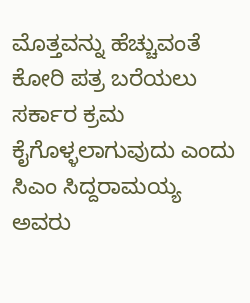ಮೊತ್ತವನ್ನು ಹೆಚ್ಚುವಂತೆ ಕೋರಿ ಪತ್ರ ಬರೆಯಲು ಸರ್ಕಾರ ಕ್ರಮ ಕೈಗೊಳ್ಳಲಾಗುವುದು ಎಂದು ಸಿಎಂ ಸಿದ್ದರಾಮಯ್ಯ ಅವರು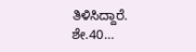ತಿಳಿಸಿದ್ದಾರೆ. ಶೇ.40…